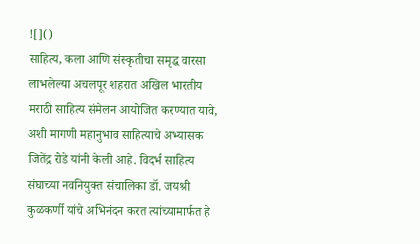![]()
साहित्य, कला आणि संस्कृतीचा समृद्ध वारसा लाभलेल्या अचलपूर शहरात अखिल भारतीय मराठी साहित्य संमेलन आयोजित करण्यात यावे, अशी मागणी महानुभाव साहित्याचे अभ्यासक जितेंद्र रोडे यांनी केली आहे. विदर्भ साहित्य संघाच्या नवनियुक्त संचालिका डॉ. जयश्री कुळकर्णी यांचे अभिनंदन करत त्यांच्यामार्फत हे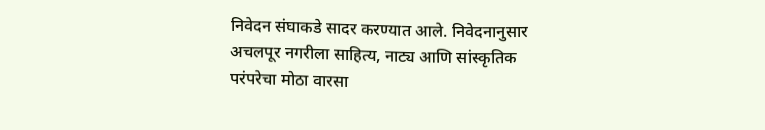निवेदन संघाकडे सादर करण्यात आले. निवेदनानुसार अचलपूर नगरीला साहित्य, नाट्य आणि सांस्कृतिक परंपरेचा मोठा वारसा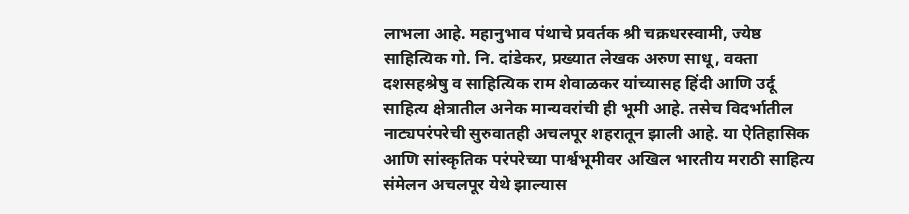लाभला आहे. महानुभाव पंथाचे प्रवर्तक श्री चक्रधरस्वामी, ज्येष्ठ साहित्यिक गो. नि. दांडेकर, प्रख्यात लेखक अरुण साधू, वक्ता दशसहश्रेषु व साहित्यिक राम शेवाळकर यांच्यासह हिंदी आणि उर्दू साहित्य क्षेत्रातील अनेक मान्यवरांची ही भूमी आहे. तसेच विदर्भातील नाट्यपरंपरेची सुरुवातही अचलपूर शहरातून झाली आहे. या ऐतिहासिक आणि सांस्कृतिक परंपरेच्या पार्श्वभूमीवर अखिल भारतीय मराठी साहित्य संमेलन अचलपूर येथे झाल्यास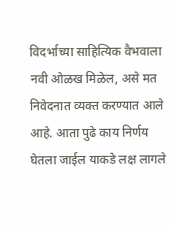विदर्भाच्या साहित्यिक वैभवाला नवी ओळख मिळेल, असे मत निवेदनात व्यक्त करण्यात आले आहे. आता पुढे काय निर्णय घेतला जाईल याकडे लक्ष लागले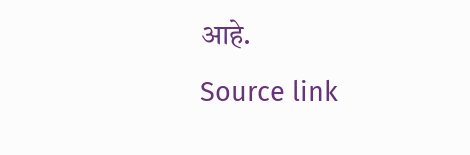आहे.
Source link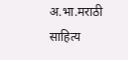अ.भा.मराठी साहित्य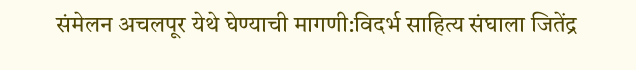संमेलन अचलपूर येथे घेण्याची मागणी:विदर्भ साहित्य संघाला जितेंद्र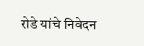रोडे यांचे निवेदन